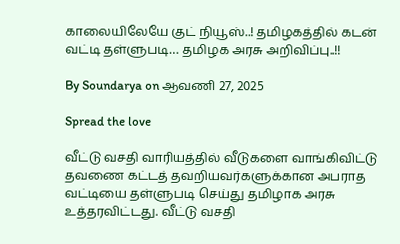காலையிலேயே குட் நியூஸ்..! தமிழகத்தில் கடன் வட்டி தள்ளுபடி… தமிழக அரசு அறிவிப்பு..!!

By Soundarya on ஆவணி 27, 2025

Spread the love

வீட்டு வசதி வாரியத்தில் வீடுகளை வாங்கிவிட்டு தவணை கட்டத் தவறியவர்களுக்கான அபராத வட்டியை தள்ளுபடி செய்து தமிழாக அரசு உத்தரவிட்டது. வீட்டு வசதி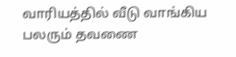வாரியத்தில் வீடு வாங்கிய பலரும் தவணை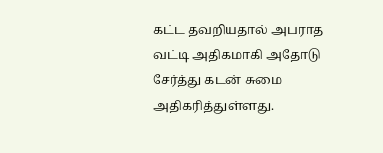கட்ட தவறியதால் அபராத வட்டி அதிகமாகி அதோடு சேர்த்து கடன் சுமை அதிகரித்துள்ளது.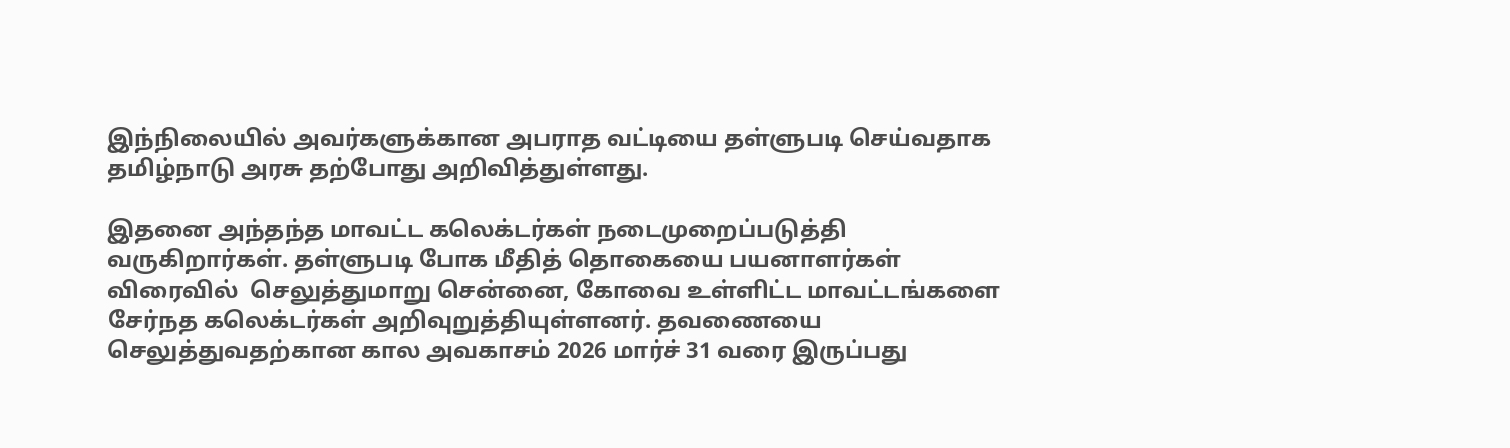இந்நிலையில் அவர்களுக்கான அபராத வட்டியை தள்ளுபடி செய்வதாக தமிழ்நாடு அரசு தற்போது அறிவித்துள்ளது.

இதனை அந்தந்த மாவட்ட கலெக்டர்கள் நடைமுறைப்படுத்தி வருகிறார்கள். தள்ளுபடி போக மீதித் தொகையை பயனாளர்கள் விரைவில்  செலுத்துமாறு சென்னை, கோவை உள்ளிட்ட மாவட்டங்களை சேர்நத கலெக்டர்கள் அறிவுறுத்தியுள்ளனர். தவணையை செலுத்துவதற்கான கால அவகாசம் 2026 மார்ச் 31 வரை இருப்பது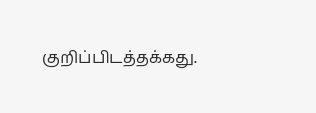குறிப்பிடத்தக்கது.